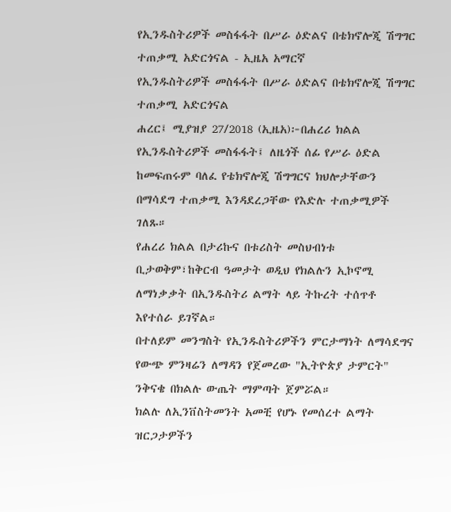የኢንዱስትሪዎች መስፋፋት በሥራ ዕድልና በቴክኖሎጂ ሽግግር ተጠቃሚ አድርጎናል - ኢዜአ አማርኛ
የኢንዱስትሪዎች መስፋፋት በሥራ ዕድልና በቴክኖሎጂ ሽግግር ተጠቃሚ አድርጎናል
ሐረር፤ ሚያዝያ 27/2018 (ኢዜአ)፦በሐረሪ ክልል የኢንዱስትሪዎች መስፋፋት፤ ለዜጎች ሰፊ የሥራ ዕድል ከመፍጠሩም ባለፈ የቴክኖሎጂ ሽግግርና ክህሎታቸውን በማሳደግ ተጠቃሚ እንዳደረጋቸው የእድሉ ተጠቃሚዎች ገለጹ።
የሐረሪ ክልል በታሪኩና በቱሪስት መስህብነቱ ቢታወቅም፣ከቅርብ ዓመታት ወዲህ የክልሉን ኢኮኖሚ ለማነቃቃት በኢንዱስትሪ ልማት ላይ ትኩረት ተሰጥቶ እየተሰራ ይገኛል።
በተለይም መንግስት የኢንዱስትሪዎችን ምርታማነት ለማሳደግና የውጭ ምንዛሬን ለማዳን የጀመረው "ኢትዮጵያ ታምርት" ንቅናቄ በክልሉ ውጤት ማምጣት ጀምሯል።
ክልሉ ለኢንቨስትመንት አመቺ የሆኑ የመሰረተ ልማት ዝርጋታዎችን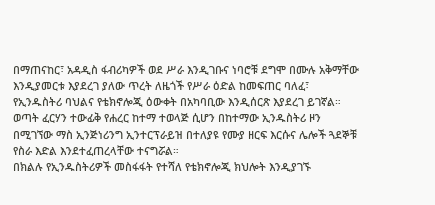በማጠናከር፣ አዳዲስ ፋብሪካዎች ወደ ሥራ እንዲገቡና ነባሮቹ ደግሞ በሙሉ አቅማቸው እንዲያመርቱ እያደረገ ያለው ጥረት ለዜጎች የሥራ ዕድል ከመፍጠር ባለፈ፣ የኢንዱስትሪ ባህልና የቴክኖሎጂ ዕውቀት በአካባቢው እንዲሰርጽ እያደረገ ይገኛል።
ወጣት ፈርሃን ተውፊቅ የሐረር ከተማ ተወላጅ ሲሆን በከተማው ኢንዱስትሪ ዞን በሚገኘው ማስ ኢንጅነሪንግ ኢንተርፕራይዝ በተለያዩ የሙያ ዘርፍ እርሱና ሌሎች ጓደኞቹ የስራ እድል እንደተፈጠረላቸው ተናግሯል።
በክልሉ የኢንዱስትሪዎች መስፋፋት የተሻለ የቴክኖሎጂ ክህሎት እንዲያገኙ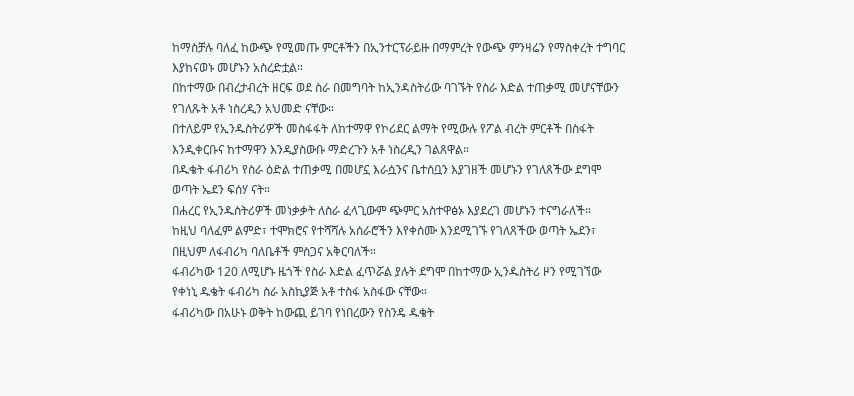ከማስቻሉ ባለፈ ከውጭ የሚመጡ ምርቶችን በኢንተርፕራይዙ በማምረት የውጭ ምንዛሬን የማስቀረት ተግባር እያከናወኑ መሆኑን አስረድቷል።
በከተማው በብረታብረት ዘርፍ ወደ ስራ በመግባት ከኢንዳስትሪው ባገኙት የስራ እድል ተጠቃሚ መሆናቸውን የገለጹት አቶ ነስረዲን አህመድ ናቸው።
በተለይም የኢንዱስትሪዎች መስፋፋት ለከተማዋ የኮሪደር ልማት የሚውሉ የፖል ብረት ምርቶች በስፋት እንዲቀርቡና ከተማዋን እንዲያስውቡ ማድረጉን አቶ ነስረዲን ገልጸዋል።
በዱቄት ፋብሪካ የስራ ዕድል ተጠቃሚ በመሆኗ እራሷንና ቤተሰቧን እያገዘች መሆኑን የገለጸችው ደግሞ ወጣት ኤደን ፍሰሃ ናት።
በሐረር የኢንዱስትሪዎች መነቃቃት ለስራ ፈላጊውም ጭምር አስተዋፅኦ እያደረገ መሆኑን ተናግራለች።
ከዚህ ባለፈም ልምድ፣ ተሞክሮና የተሻሻሉ አሰራሮችን እየቀሰሙ እንደሚገኙ የገለጸችው ወጣት ኤደን፣ በዚህም ለፋብሪካ ባለቤቶች ምስጋና አቅርባለች።
ፋብሪካው 120 ለሚሆኑ ዜጎች የስራ እድል ፈጥሯል ያሉት ደግሞ በከተማው ኢንዱስትሪ ዞን የሚገኘው የቀነኒ ዱቄት ፋብሪካ ስራ አስኪያጅ አቶ ተስፋ አስፋው ናቸው።
ፋብሪካው በአሁኑ ወቅት ከውጪ ይገባ የነበረውን የስንዴ ዱቄት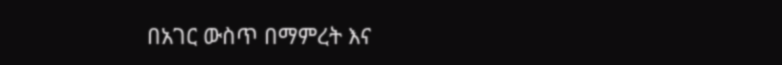በአገር ውስጥ በማምረት እና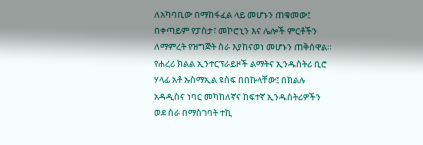ለአካባቢው በማከፋፈል ላይ መሆኑን ጠቁመው፤ በቀጣይም የፓስታ፣ መኮሮኒን እና ሌሎች ምርቶችን ለማምረት የዝግጅት ስራ እያከናወነ መሆኑን ጠቅሰዋል።
የሐረሪ ክልል ኢንተርፕራይዞች ልማትና ኢንዱስትሪ ቢሮ ሃላፊ አቶ ኡስማኢል ዩስፍ በበኩላቸው፤ በክልሉ አዳዲስና ነባር መካከለኛና ከፍተኛ ኢንዱስትሪዎችን ወደ ስራ በማስገባት ተኪ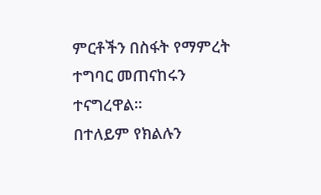ምርቶችን በስፋት የማምረት ተግባር መጠናከሩን ተናግረዋል።
በተለይም የክልሉን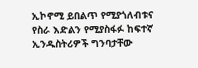ኢኮኖሚ ይበልጥ የሚያጎለብቱና የስራ እድልን የሚያስፋፉ ከፍተኛ ኢንዱስትሪዎች ግንባታቸው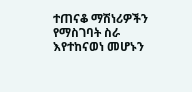ተጠናቆ ማሽነሪዎችን የማስገባት ስራ እየተከናወነ መሆኑን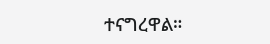ተናግረዋል።